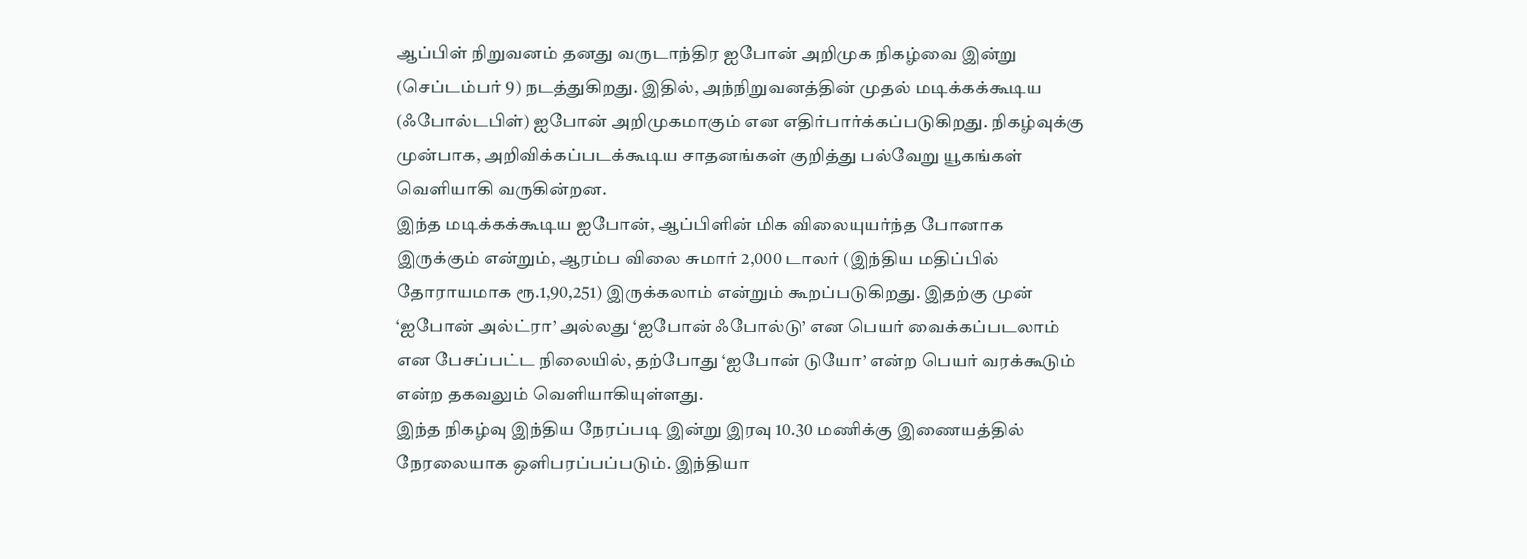ஆப்பிள் நிறுவனம் தனது வருடாந்திர ஐபோன் அறிமுக நிகழ்வை இன்று (செப்டம்பர் 9) நடத்துகிறது. இதில், அந்நிறுவனத்தின் முதல் மடிக்கக்கூடிய (ஃபோல்டபிள்) ஐபோன் அறிமுகமாகும் என எதிர்பார்க்கப்படுகிறது. நிகழ்வுக்கு முன்பாக, அறிவிக்கப்படக்கூடிய சாதனங்கள் குறித்து பல்வேறு யூகங்கள் வெளியாகி வருகின்றன.
இந்த மடிக்கக்கூடிய ஐபோன், ஆப்பிளின் மிக விலையுயர்ந்த போனாக இருக்கும் என்றும், ஆரம்ப விலை சுமார் 2,000 டாலர் (இந்திய மதிப்பில் தோராயமாக ரூ.1,90,251) இருக்கலாம் என்றும் கூறப்படுகிறது. இதற்கு முன் ‘ஐபோன் அல்ட்ரா’ அல்லது ‘ஐபோன் ஃபோல்டு’ என பெயர் வைக்கப்படலாம் என பேசப்பட்ட நிலையில், தற்போது ‘ஐபோன் டுயோ’ என்ற பெயர் வரக்கூடும் என்ற தகவலும் வெளியாகியுள்ளது.
இந்த நிகழ்வு இந்திய நேரப்படி இன்று இரவு 10.30 மணிக்கு இணையத்தில் நேரலையாக ஒளிபரப்பப்படும். இந்தியா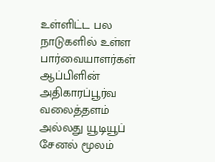உள்ளிட்ட பல நாடுகளில் உள்ள பார்வையாளர்கள் ஆப்பிளின் அதிகாரப்பூர்வ வலைத்தளம் அல்லது யூடியூப் சேனல் மூலம்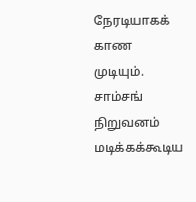நேரடியாகக் காண முடியும்.
சாம்சங் நிறுவனம் மடிக்கக்கூடிய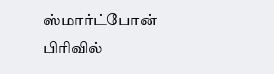ஸ்மார்ட்போன் பிரிவில்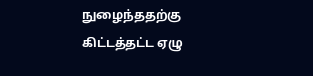நுழைந்ததற்கு கிட்டத்தட்ட ஏழு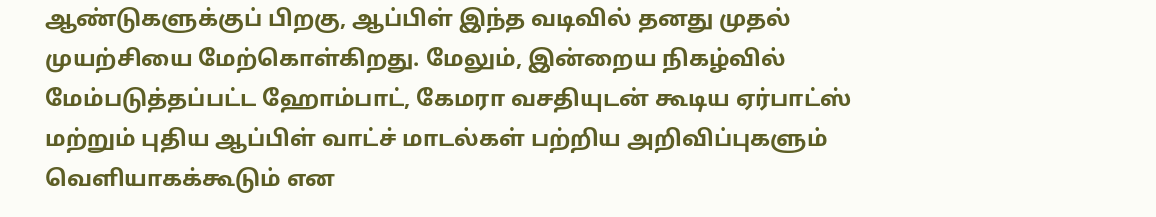ஆண்டுகளுக்குப் பிறகு, ஆப்பிள் இந்த வடிவில் தனது முதல் முயற்சியை மேற்கொள்கிறது. மேலும், இன்றைய நிகழ்வில் மேம்படுத்தப்பட்ட ஹோம்பாட், கேமரா வசதியுடன் கூடிய ஏர்பாட்ஸ் மற்றும் புதிய ஆப்பிள் வாட்ச் மாடல்கள் பற்றிய அறிவிப்புகளும் வெளியாகக்கூடும் என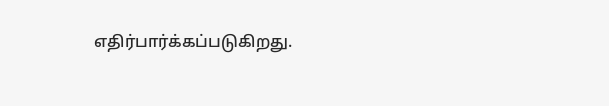எதிர்பார்க்கப்படுகிறது.